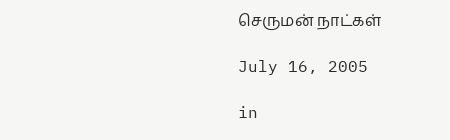செருமன் நாட்கள்

July 16, 2005

in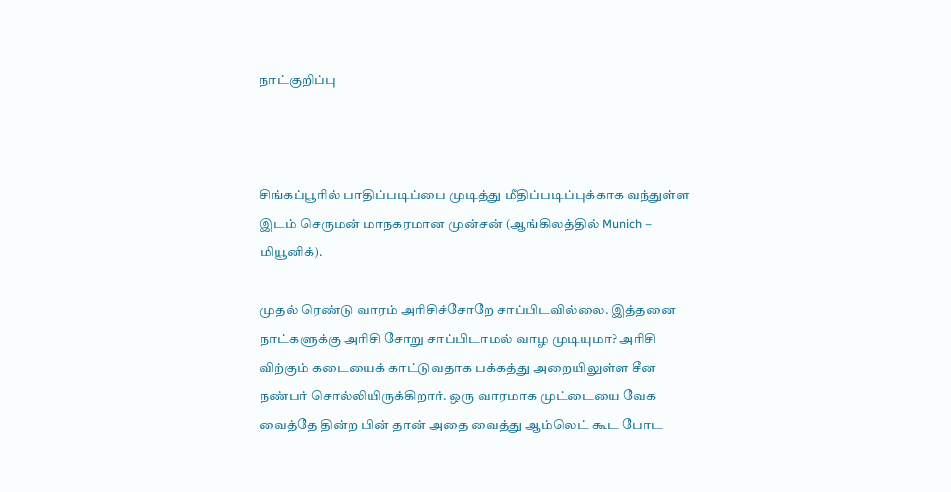நாட்குறிப்பு



சிங்கப்பூரில் பாதிப்படிப்பை முடித்து மீதிப்படிப்புக்காக வந்துள்ள இடம் செருமன் மாநகரமான முன்சன் (ஆங்கிலத்தில் Munich – மியூனிக்).

முதல் ரெண்டு வாரம் அரிசிச்சோறே சாப்பிடவில்லை. இத்தனை நாட்களுக்கு அரிசி சோறு சாப்பிடாமல் வாழ முடியுமா? அரிசி விற்கும் கடையைக் காட்டுவதாக பக்கத்து அறையிலுள்ள சீன நண்பர் சொல்லியிருக்கிறார். ஒரு வாரமாக முட்டையை வேக வைத்தே தின்ற பின் தான் அதை வைத்து ஆம்லெட் கூட போட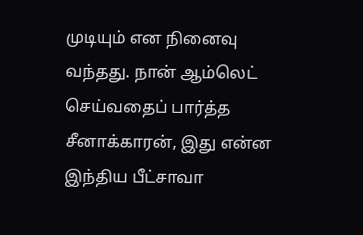முடியும் என நினைவு வந்தது. நான் ஆம்லெட் செய்வதைப் பார்த்த சீனாக்காரன், இது என்ன இந்திய பீட்சாவா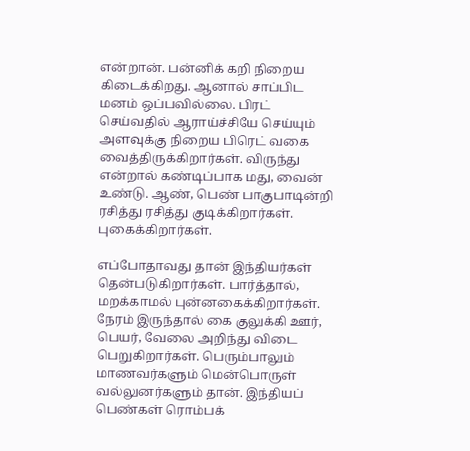என்றான். பன்னிக் கறி நிறைய கிடைக்கிறது. ஆனால் சாப்பிட மனம் ஒப்பவில்லை. பிரட் செய்வதில் ஆராய்ச்சியே செய்யும் அளவுக்கு நிறைய பிரெட் வகை வைத்திருக்கிறார்கள். விருந்து என்றால் கண்டிப்பாக மது, வைன் உண்டு. ஆண், பெண் பாகுபாடின்றி ரசித்து ரசித்து குடிக்கிறார்கள். புகைக்கிறார்கள்.

எப்போதாவது தான் இந்தியர்கள் தென்படுகிறார்கள். பார்த்தால், மறக்காமல் புன்னகைக்கிறார்கள். நேரம் இருந்தால் கை குலுக்கி ஊர், பெயர், வேலை அறிந்து விடை பெறுகிறார்கள். பெரும்பாலும் மாணவர்களும் மென்பொருள் வல்லுனர்களும் தான். இந்தியப் பெண்கள் ரொம்பக்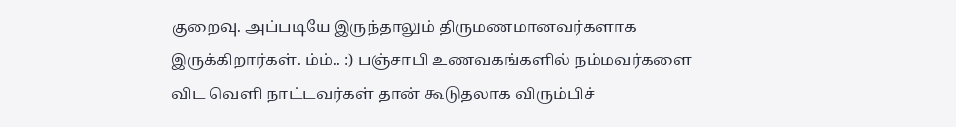குறைவு. அப்படியே இருந்தாலும் திருமணமானவர்களாக இருக்கிறார்கள். ம்ம்.. :) பஞ்சாபி உணவகங்களில் நம்மவர்களை விட வெளி நாட்டவர்கள் தான் கூடுதலாக விரும்பிச்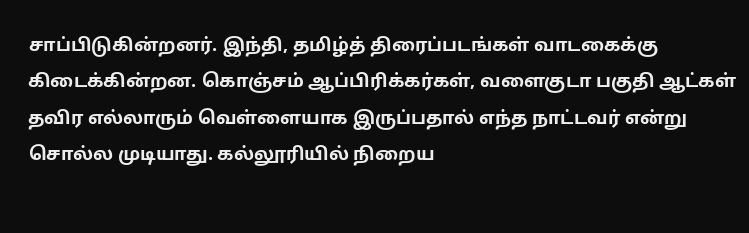சாப்பிடுகின்றனர். இந்தி, தமிழ்த் திரைப்படங்கள் வாடகைக்கு கிடைக்கின்றன. கொஞ்சம் ஆப்பிரிக்கர்கள், வளைகுடா பகுதி ஆட்கள் தவிர எல்லாரும் வெள்ளையாக இருப்பதால் எந்த நாட்டவர் என்று சொல்ல முடியாது. கல்லூரியில் நிறைய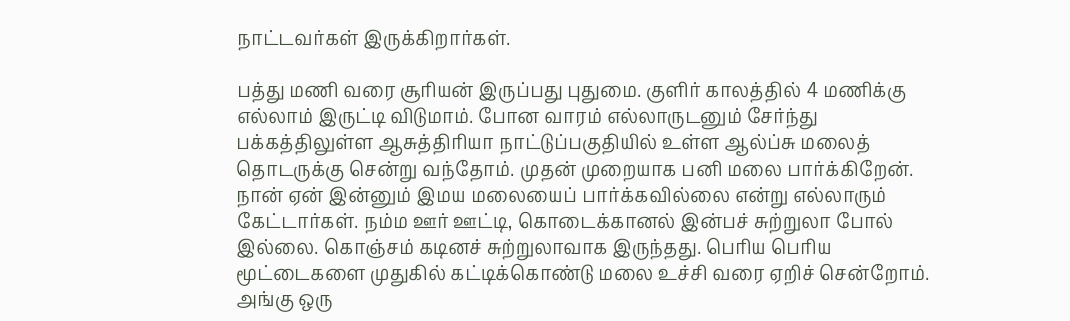நாட்டவர்கள் இருக்கிறார்கள்.

பத்து மணி வரை சூரியன் இருப்பது புதுமை. குளிர் காலத்தில் 4 மணிக்கு எல்லாம் இருட்டி விடுமாம். போன வாரம் எல்லாருடனும் சேர்ந்து பக்கத்திலுள்ள ஆசுத்திரியா நாட்டுப்பகுதியில் உள்ள ஆல்ப்சு மலைத் தொடருக்கு சென்று வந்தோம். முதன் முறையாக பனி மலை பார்க்கிறேன். நான் ஏன் இன்னும் இமய மலையைப் பார்க்கவில்லை என்று எல்லாரும் கேட்டார்கள். நம்ம ஊர் ஊட்டி, கொடைக்கானல் இன்பச் சுற்றுலா போல் இல்லை. கொஞ்சம் கடினச் சுற்றுலாவாக இருந்தது. பெரிய பெரிய மூட்டைகளை முதுகில் கட்டிக்கொண்டு மலை உச்சி வரை ஏறிச் சென்றோம். அங்கு ஒரு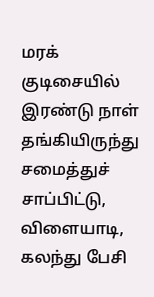மரக் குடிசையில் இரண்டு நாள் தங்கியிருந்து சமைத்துச் சாப்பிட்டு, விளையாடி, கலந்து பேசி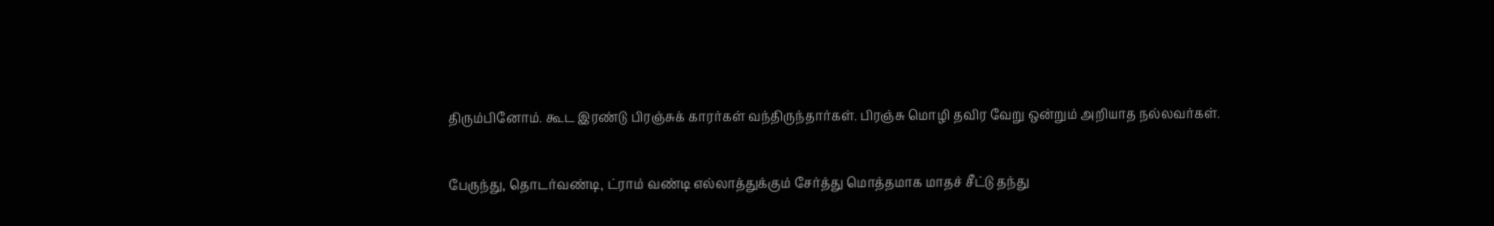திரும்பினோம். கூட இரண்டு பிரஞ்சுக் காரர்கள் வந்திருந்தார்கள். பிரஞ்சு மொழி தவிர வேறு ஒன்றும் அறியாத நல்லவர்கள்.

பேருந்து, தொடர்வண்டி, ட்ராம் வண்டி எல்லாத்துக்கும் சேர்த்து மொத்தமாக மாதச் சீட்டு தந்து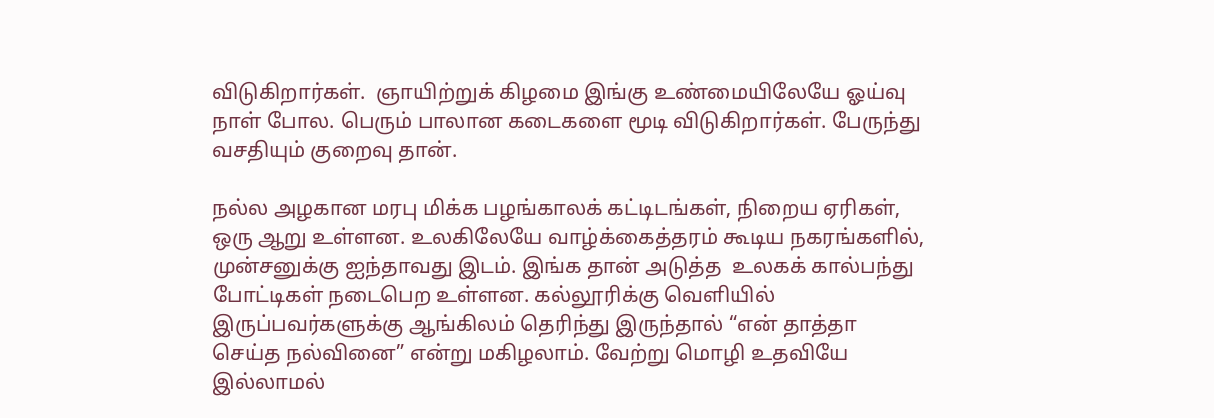விடுகிறார்கள்.  ஞாயிற்றுக் கிழமை இங்கு உண்மையிலேயே ஓய்வு நாள் போல. பெரும் பாலான கடைகளை மூடி விடுகிறார்கள். பேருந்து வசதியும் குறைவு தான்.

நல்ல அழகான மரபு மிக்க பழங்காலக் கட்டிடங்கள், நிறைய ஏரிகள், ஒரு ஆறு உள்ளன. உலகிலேயே வாழ்க்கைத்தரம் கூடிய நகரங்களில், முன்சனுக்கு ஐந்தாவது இடம். இங்க தான் அடுத்த  உலகக் கால்பந்து போட்டிகள் நடைபெற உள்ளன. கல்லூரிக்கு வெளியில் இருப்பவர்களுக்கு ஆங்கிலம் தெரிந்து இருந்தால் “என் தாத்தா செய்த நல்வினை” என்று மகிழலாம். வேற்று மொழி உதவியே இல்லாமல்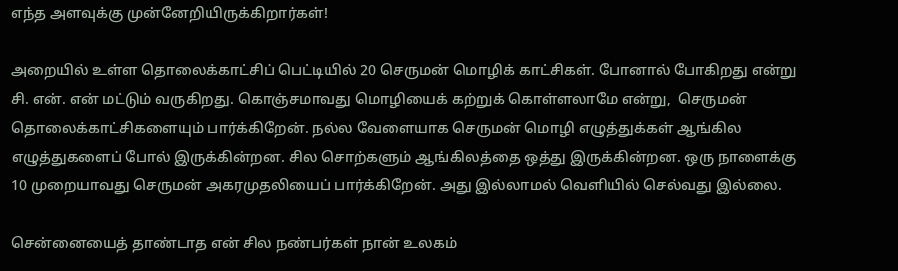எந்த அளவுக்கு முன்னேறியிருக்கிறார்கள்!

அறையில் உள்ள தொலைக்காட்சிப் பெட்டியில் 20 செருமன் மொழிக் காட்சிகள். போனால் போகிறது என்று சி. என். என் மட்டும் வருகிறது. கொஞ்சமாவது மொழியைக் கற்றுக் கொள்ளலாமே என்று,  செருமன் தொலைக்காட்சிகளையும் பார்க்கிறேன். நல்ல வேளையாக செருமன் மொழி எழுத்துக்கள் ஆங்கில எழுத்துகளைப் போல் இருக்கின்றன. சில சொற்களும் ஆங்கிலத்தை ஒத்து இருக்கின்றன. ஒரு நாளைக்கு 10 முறையாவது செருமன் அகரமுதலியைப் பார்க்கிறேன். அது இல்லாமல் வெளியில் செல்வது இல்லை.

சென்னையைத் தாண்டாத என் சில நண்பர்கள் நான் உலகம்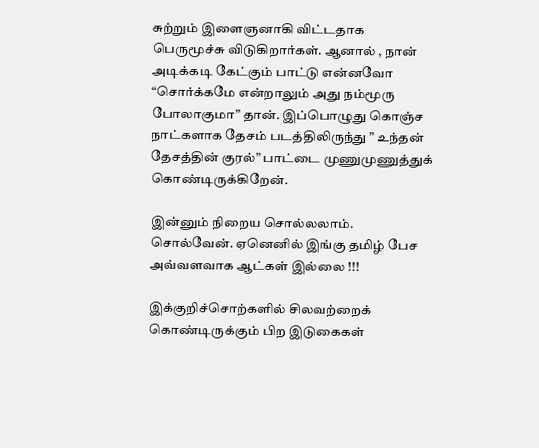சுற்றும் இளைஞனாகி விட்டதாக பெருமூச்சு விடுகிறார்கள். ஆனால் , நான் அடிக்கடி கேட்கும் பாட்டு என்னவோ “சொர்க்கமே என்றாலும் அது நம்மூரு போலாகுமா” தான். இப்பொழுது கொஞ்ச நாட்களாக தேசம் படத்திலிருந்து ” உந்தன் தேசத்தின் குரல்” பாட்டை முணுமுணுத்துக் கொண்டிருக்கிறேன்.

இன்னும் நிறைய சொல்லலாம். சொல்வேன். ஏனெனில் இங்கு தமிழ் பேச அவ்வளவாக ஆட்கள் இல்லை !!!

இக்குறிச்சொற்களில் சிலவற்றைக் கொண்டிருக்கும் பிற இடுகைகள்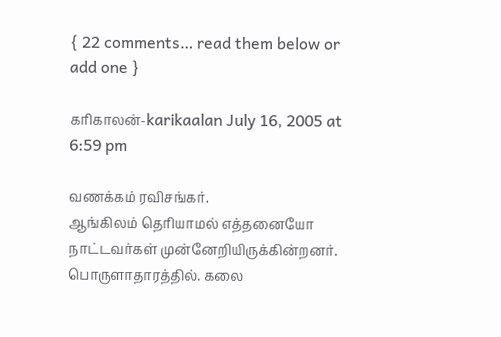{ 22 comments… read them below or add one }

கரிகாலன்-karikaalan July 16, 2005 at 6:59 pm

வணக்கம் ரவிசங்கர்.
ஆங்கிலம் தெரியாமல் எத்தனையோ
நாட்டவர்கள் முன்னேறியிருக்கின்றனர்.
பொருளாதாரத்தில். கலை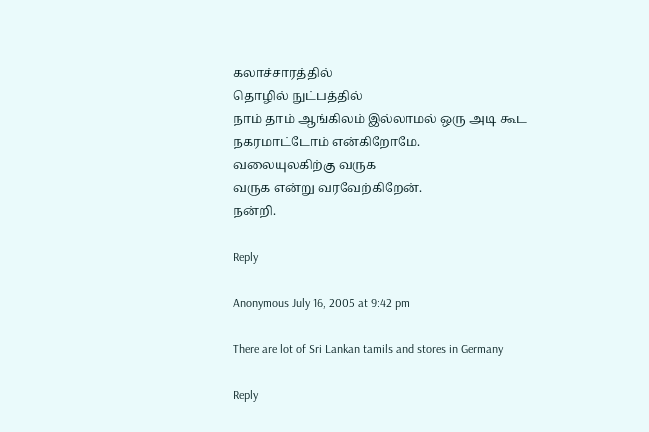கலாச்சாரத்தில்
தொழில் நுட்பத்தில்
நாம் தாம் ஆங்கிலம் இல்லாமல் ஒரு அடி கூட நகரமாட்டோம் என்கிறோமே.
வலையுலகிற்கு வருக
வருக என்று வரவேற்கிறேன்.
நன்றி.

Reply

Anonymous July 16, 2005 at 9:42 pm

There are lot of Sri Lankan tamils and stores in Germany

Reply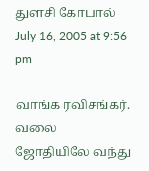துளசி கோபால் July 16, 2005 at 9:56 pm

வாங்க ரவிசங்கர். வலை ஜோதியிலே வந்து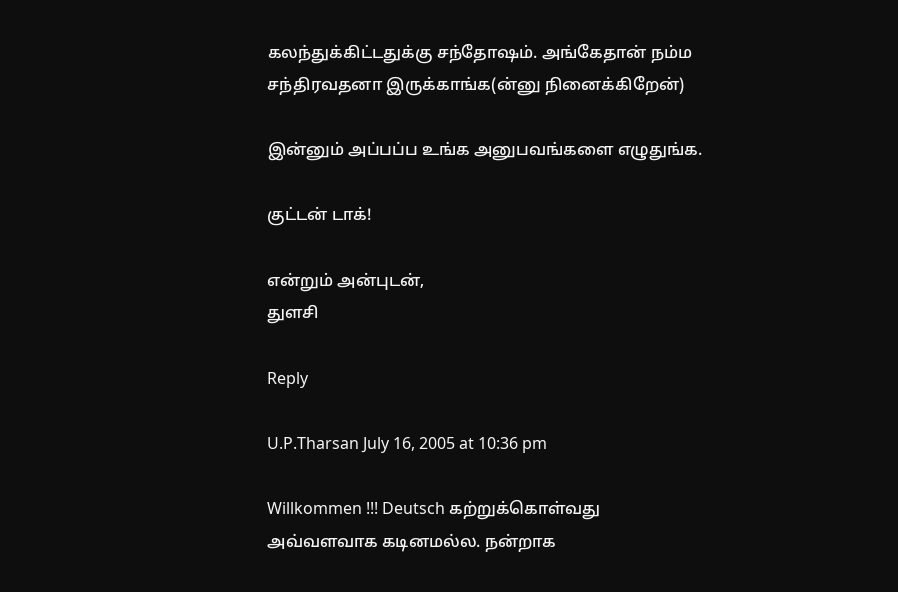கலந்துக்கிட்டதுக்கு சந்தோஷம். அங்கேதான் நம்ம சந்திரவதனா இருக்காங்க(ன்னு நினைக்கிறேன்)

இன்னும் அப்பப்ப உங்க அனுபவங்களை எழுதுங்க.

குட்டன் டாக்!

என்றும் அன்புடன்,
துளசி

Reply

U.P.Tharsan July 16, 2005 at 10:36 pm

Willkommen !!! Deutsch கற்றுக்கொள்வது அவ்வளவாக கடினமல்ல. நன்றாக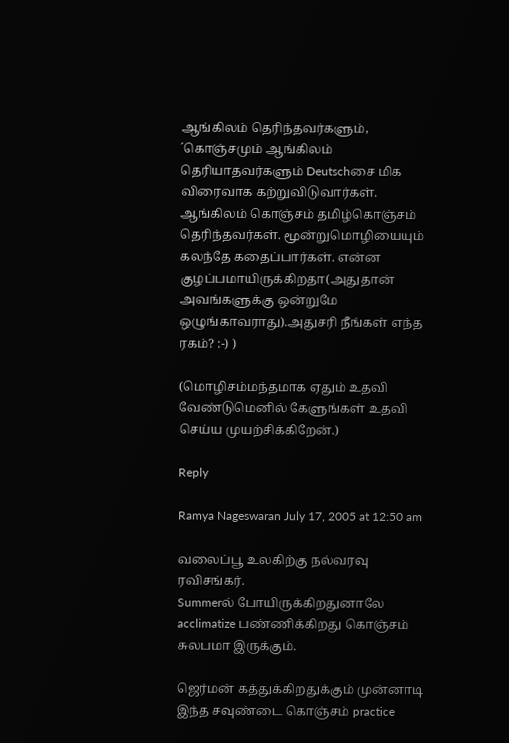ஆங்கிலம் தெரிந்தவர்களும், ´கொஞ்சமும் ஆங்கிலம் தெரியாதவர்களும் Deutschசை மிக விரைவாக கற்றுவிடுவார்கள். ஆங்கிலம் கொஞ்சம் தமிழ்கொஞ்சம் தெரிந்தவர்கள். மூன்றுமொழியையும் கலந்தே கதைப்பார்கள். என்ன குழப்பமாயிருக்கிறதா(அதுதான் அவங்களுக்கு ஒன்றுமே ஒழுங்காவராது).அதுசரி நீங்கள் எந்த ரகம்? :-) )

(மொழிசம்மந்தமாக ஏதும் உதவி வேண்டுமெனில் கேளுங்கள் உதவி செய்ய முயற்சிக்கிறேன்.)

Reply

Ramya Nageswaran July 17, 2005 at 12:50 am

வலைப்பூ உலகிற்கு நல்வரவு ரவிசங்கர்.
Summerல் போயிருக்கிறதுனாலே acclimatize பண்ணிக்கிறது கொஞ்சம் சுலபமா இருக்கும்.

ஜெர்மன் கத்துக்கிறதுக்கும் முன்னாடி இந்த சவுண்டை கொஞ்சம் practice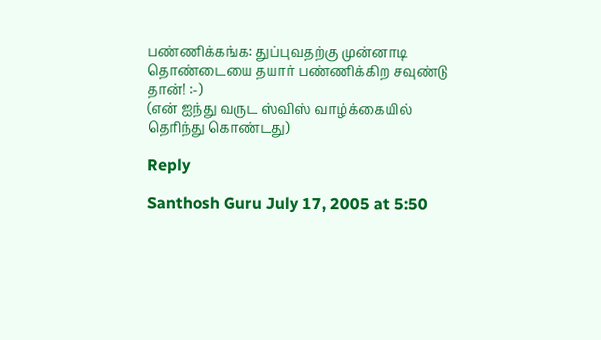பண்ணிக்கங்க: துப்புவதற்கு முன்னாடி தொண்டையை தயார் பண்ணிக்கிற சவுண்டு தான்! :-)
(என் ஐந்து வருட ஸ்விஸ் வாழ்க்கையில் தெரிந்து கொண்டது)

Reply

Santhosh Guru July 17, 2005 at 5:50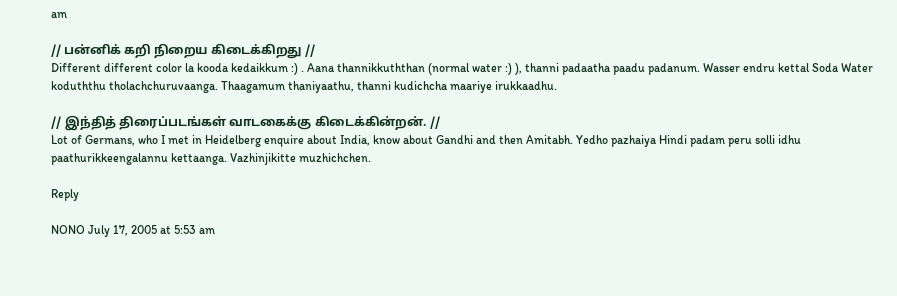am

// பன்னிக் கறி நிறைய கிடைக்கிறது //
Different different color la kooda kedaikkum :) . Aana thannikkuththan (normal water :) ), thanni padaatha paadu padanum. Wasser endru kettal Soda Water koduththu tholachchuruvaanga. Thaagamum thaniyaathu, thanni kudichcha maariye irukkaadhu.

// இந்தித் திரைப்படங்கள் வாடகைக்கு கிடைக்கின்றன். //
Lot of Germans, who I met in Heidelberg enquire about India, know about Gandhi and then Amitabh. Yedho pazhaiya Hindi padam peru solli idhu paathurikkeengalannu kettaanga. Vazhinjikitte muzhichchen.

Reply

NONO July 17, 2005 at 5:53 am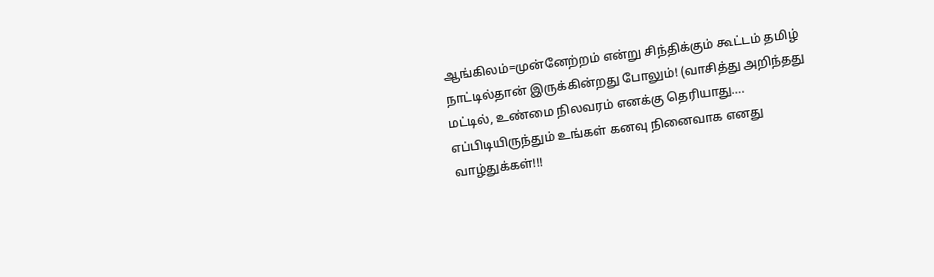ஆங்கிலம்=முன்னேற்றம் என்று சிந்திக்கும் கூட்டம் தமிழ் நாட்டில்தான் இருக்கின்றது போலும்! (வாசித்து அறிந்தது மட்டில், உண்மை நிலவரம் எனக்கு தெரியாது…. எப்பிடியிருந்தும் உங்கள் கனவு நினைவாக எனது வாழ்துக்கள்!!!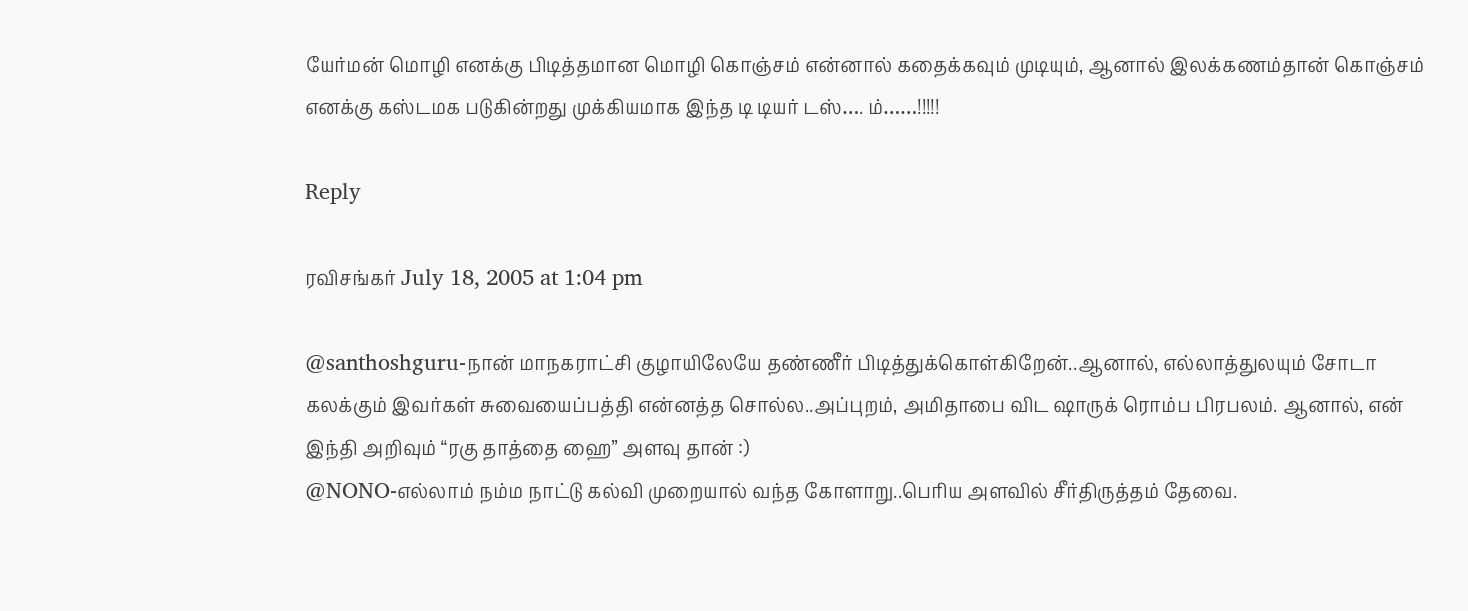யேர்மன் மொழி எனக்கு பிடித்தமான மொழி கொஞ்சம் என்னால் கதைக்கவும் முடியும், ஆனால் இலக்கணம்தான் கொஞ்சம் எனக்கு கஸ்டமக படுகின்றது முக்கியமாக இந்த டி டியர் டஸ்…. ம்……!!!!!

Reply

ரவிசங்கர் July 18, 2005 at 1:04 pm

@santhoshguru-நான் மாநகராட்சி குழாயிலேயே தண்ணீர் பிடித்துக்கொள்கிறேன்..ஆனால், எல்லாத்துலயும் சோடா கலக்கும் இவர்கள் சுவையைப்பத்தி என்னத்த சொல்ல..அப்புறம், அமிதாபை விட ஷாருக் ரொம்ப பிரபலம். ஆனால், என் இந்தி அறிவும் “ரகு தாத்தை ஹை” அளவு தான் :)
@NONO-எல்லாம் நம்ம நாட்டு கல்வி முறையால் வந்த கோளாறு..பெரிய அளவில் சீர்திருத்தம் தேவை.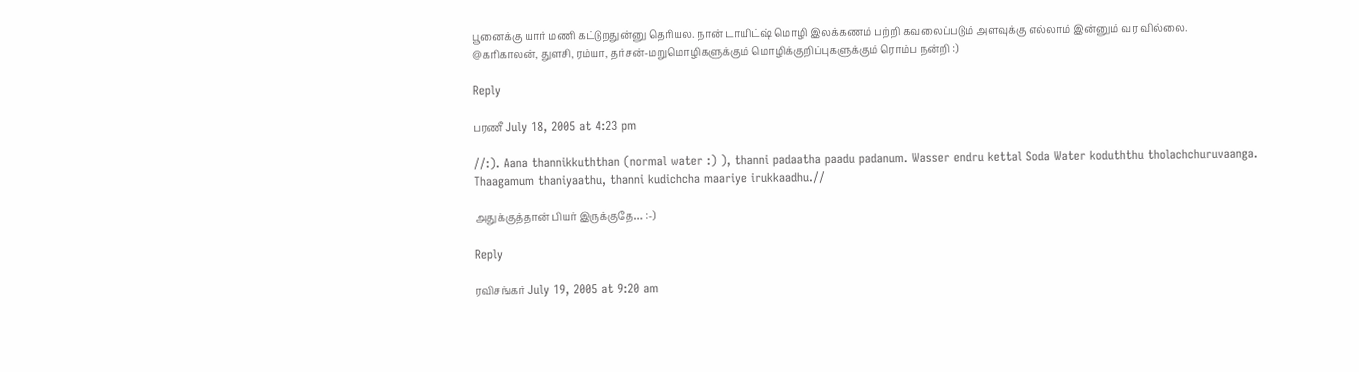பூனைக்கு யார் மணி கட்டுறதுன்னு தெரியல. நான் டாயிட்ஷ் மொழி இலக்கணம் பற்றி கவலைப்படும் அளவுக்கு எல்லாம் இன்னும் வர வில்லை.
@கரிகாலன், துளசி, ரம்யா, தர்சன்-மறுமொழிகளுக்கும் மொழிக்குறிப்புகளுக்கும் ரொம்ப நன்றி :)

Reply

பரணீ July 18, 2005 at 4:23 pm

//:). Aana thannikkuththan (normal water :) ), thanni padaatha paadu padanum. Wasser endru kettal Soda Water koduththu tholachchuruvaanga. Thaagamum thaniyaathu, thanni kudichcha maariye irukkaadhu.//

அதுக்குத்தான் பியர் இருக்குதே… :-)

Reply

ரவிசங்கர் July 19, 2005 at 9:20 am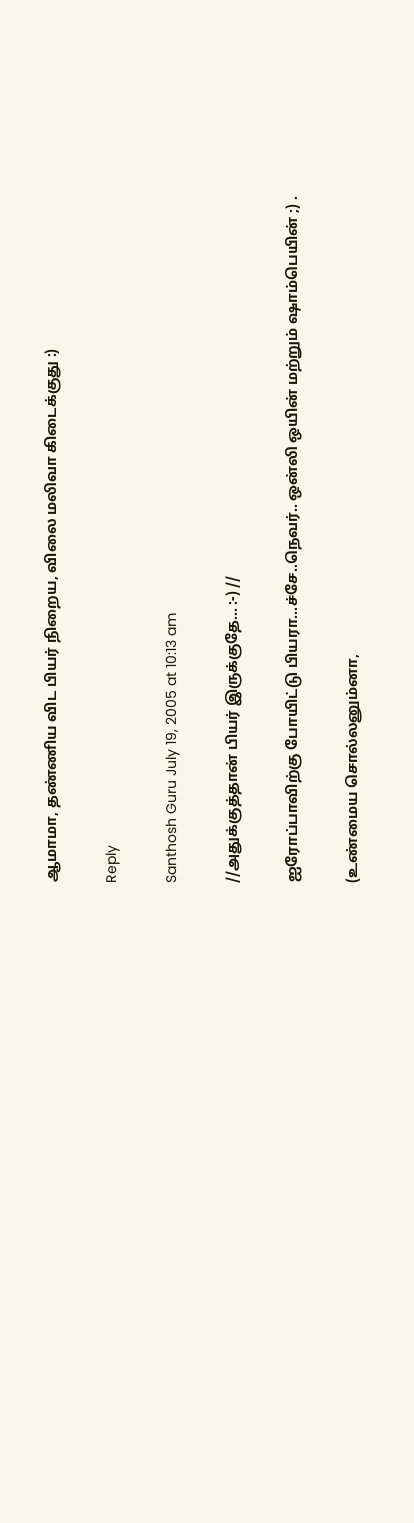ஆமாமா, தண்ணிய விட பியர் நிறைய, விலை மலிவா கிடைக்குது :)

Reply

Santhosh Guru July 19, 2005 at 10:13 am

//அதுக்குத்தான் பியர் இருக்குதே… :-) //

ஐரோப்பாவிற்கு போயிட்டு பியரா…ச்சே..நெவர்.. ஒன்லி ஒயின் மற்றும் ஷாம்பெயின் ;) .

(உண்மைய சொல்லனும்னா,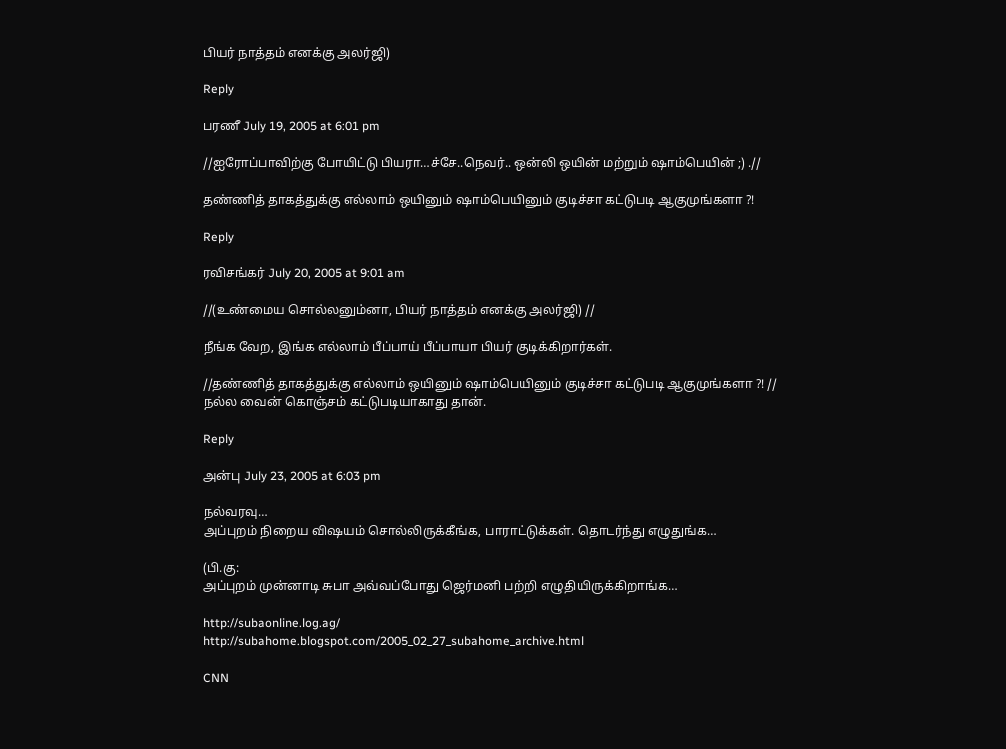பியர் நாத்தம் எனக்கு அலர்ஜி)

Reply

பரணீ July 19, 2005 at 6:01 pm

//ஐரோப்பாவிற்கு போயிட்டு பியரா…ச்சே..நெவர்.. ஒன்லி ஒயின் மற்றும் ஷாம்பெயின் ;) .//

தண்ணித் தாகத்துக்கு எல்லாம் ஒயினும் ஷாம்பெயினும் குடிச்சா கட்டுபடி ஆகுமுங்களா ?!

Reply

ரவிசங்கர் July 20, 2005 at 9:01 am

//(உண்மைய சொல்லனும்னா, பியர் நாத்தம் எனக்கு அலர்ஜி) //

நீங்க வேற, இங்க எல்லாம் பீப்பாய் பீப்பாயா பியர் குடிக்கிறார்கள்.

//தண்ணித் தாகத்துக்கு எல்லாம் ஒயினும் ஷாம்பெயினும் குடிச்சா கட்டுபடி ஆகுமுங்களா ?! //
நல்ல வைன் கொஞ்சம் கட்டுபடியாகாது தான்.

Reply

அன்பு July 23, 2005 at 6:03 pm

நல்வரவு…
அப்புறம் நிறைய விஷயம் சொல்லிருக்கீங்க, பாராட்டுக்கள். தொடர்ந்து எழுதுங்க…

(பி.கு:
அப்புறம் முன்னாடி சுபா அவ்வப்போது ஜெர்மனி பற்றி எழுதியிருக்கிறாங்க…

http://subaonline.log.ag/
http://subahome.blogspot.com/2005_02_27_subahome_archive.html

CNN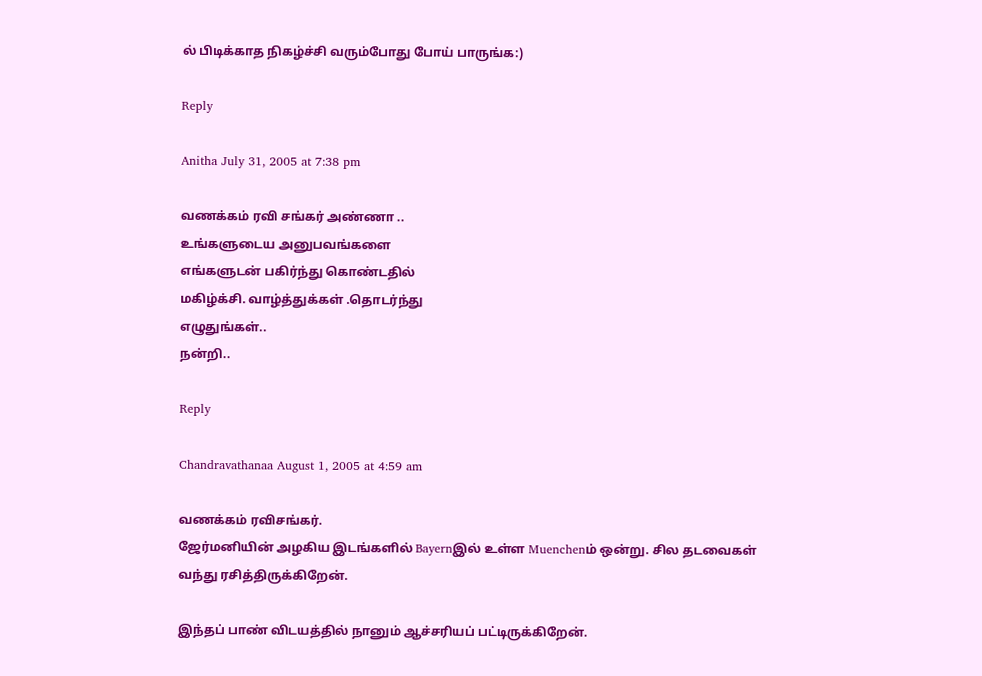ல் பிடிக்காத நிகழ்ச்சி வரும்போது போய் பாருங்க:)

Reply

Anitha July 31, 2005 at 7:38 pm

வணக்கம் ரவி சங்கர் அண்ணா ..
உங்களுடைய அனுபவங்களை
எங்களுடன் பகிர்ந்து கொண்டதில்
மகிழ்க்சி. வாழ்த்துக்கள் .தொடர்ந்து
எழுதுங்கள்..
நன்றி..

Reply

Chandravathanaa August 1, 2005 at 4:59 am

வணக்கம் ரவிசங்கர்.
ஜேர்மனியின் அழகிய இடங்களில் Bayernஇல் உள்ள Muenchenம் ஒன்று. சில தடவைகள் வந்து ரசித்திருக்கிறேன்.

இந்தப் பாண் விடயத்தில் நானும் ஆச்சரியப் பட்டிருக்கிறேன்.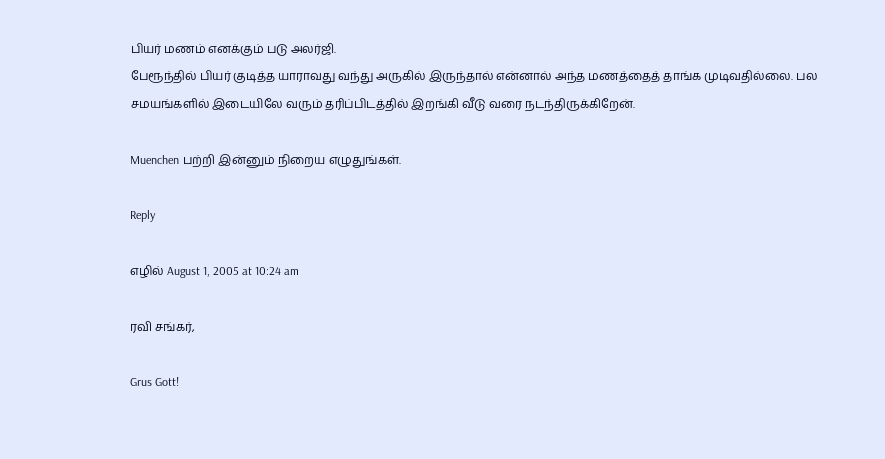பியர் மணம் எனக்கும் படு அலர்ஜி.
பேரூந்தில் பியர் குடித்த யாராவது வந்து அருகில் இருந்தால் என்னால் அந்த மணத்தைத் தாங்க முடிவதில்லை. பல சமயங்களில் இடையிலே வரும் தரிப்பிடத்தில் இறங்கி வீடு வரை நடந்திருக்கிறேன்.

Muenchen பற்றி இன்னும் நிறைய எழுதுங்கள்.

Reply

எழில் August 1, 2005 at 10:24 am

ரவி சங்கர்,

Grus Gott!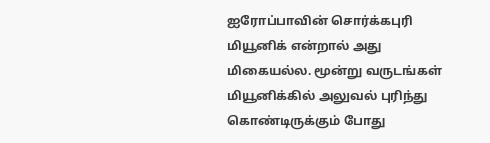ஐரோப்பாவின் சொர்க்கபுரி மியூனிக் என்றால் அது மிகையல்ல. மூன்று வருடங்கள் மியூனிக்கில் அலுவல் புரிந்து கொண்டிருக்கும் போது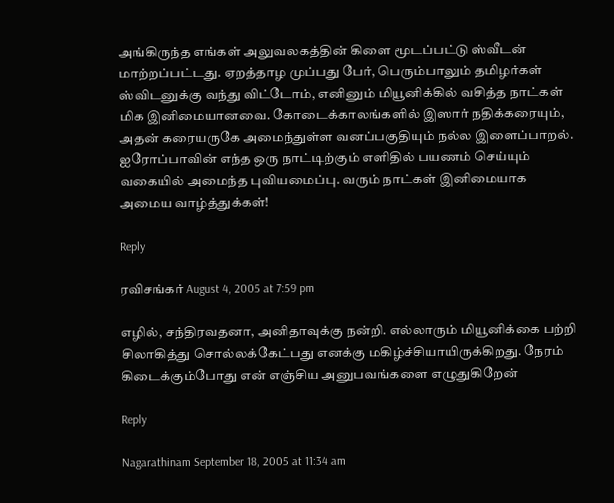அங்கிருந்த எங்கள் அலுவலகத்தின் கிளை மூடப்பட்டு ஸ்வீடன் மாற்றப்பட்டது. ஏறத்தாழ முப்பது பேர், பெரும்பாலும் தமிழர்கள் ஸ்விடனுக்கு வந்து விட்டோம், எனினும் மியூனிக்கில் வசித்த நாட்கள் மிக இனிமையானவை. கோடைக்காலங்களில் இஸார் நதிக்கரையும், அதன் கரையருகே அமைந்துள்ள வனப்பகுதியும் நல்ல இளைப்பாறல். ஐரோப்பாவின் எந்த ஒரு நாட்டிற்கும் எளிதில் பயணம் செய்யும் வகையில் அமைந்த புவியமைப்பு. வரும் நாட்கள் இனிமையாக அமைய வாழ்த்துக்கள்!

Reply

ரவிசங்கர் August 4, 2005 at 7:59 pm

எழில், சந்திரவதனா, அனிதாவுக்கு நன்றி. எல்லாரும் மியூனிக்கை பற்றி சிலாகித்து சொல்லக்கேட்பது எனக்கு மகிழ்ச்சியாயிருக்கிறது. நேரம் கிடைக்கும்போது என் எஞ்சிய அனுபவங்களை எழுதுகிறேன்

Reply

Nagarathinam September 18, 2005 at 11:34 am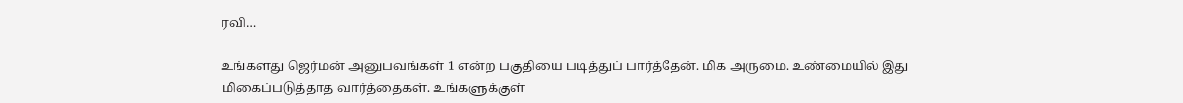ரவி…

உங்களது ஜெர்மன் அனுபவங்கள் 1 என்ற பகுதியை படித்துப் பார்த்தேன். மிக அருமை. உண்மையில் இது மிகைப்படுத்தாத வார்த்தைகள். உங்களுக்குள்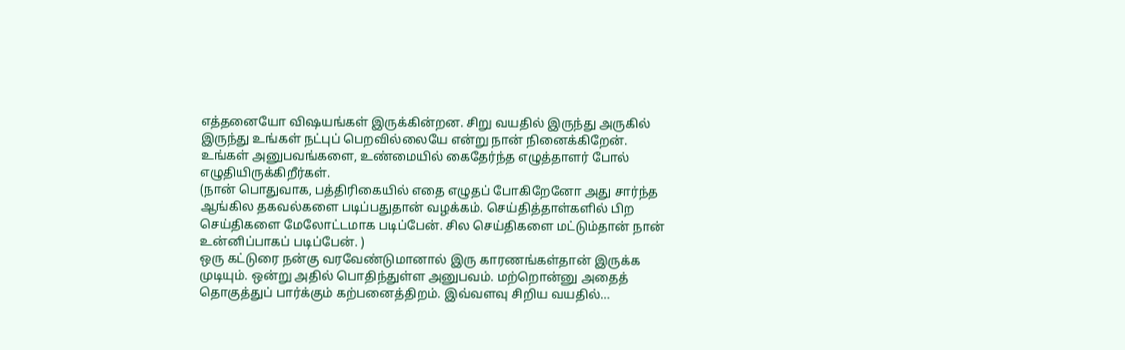எத்தனையோ விஷயங்கள் இருக்கின்றன. சிறு வயதில் இருந்து அருகில் இருந்து உங்கள் நட்புப் பெறவில்லையே என்று நான் நினைக்கிறேன்.
உங்கள் அனுபவங்களை, உண்மையில் கைதேர்ந்த எழுத்தாளர் போல் எழுதியிருக்கிறீர்கள்.
(நான் பொதுவாக, பத்திரிகையில் எதை எழுதப் போகிறேனோ அது சார்ந்த ஆங்கில தகவல்களை படிப்பதுதான் வழக்கம். செய்தித்தாள்களில் பிற செய்திகளை மேலோட்டமாக படிப்பேன். சில செய்திகளை மட்டும்தான் நான் உன்னிப்பாகப் படிப்பேன். )
ஒரு கட்டுரை நன்கு வரவேண்டுமானால் இரு காரணங்கள்தான் இருக்க முடியும். ஒன்று அதில் பொதிந்துள்ள அனுபவம். மற்றொன்னு அதைத் தொகுத்துப் பார்க்கும் கற்பனைத்திறம். இவ்வளவு சிறிய வயதில்…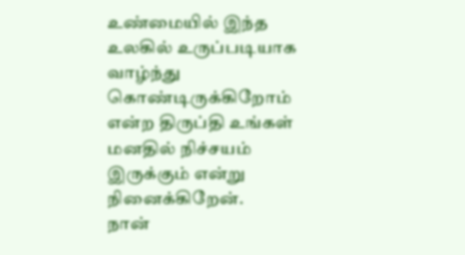உண்மையில் இந்த உலகில் உருப்படியாக வாழ்ந்து கொண்டிருக்கிறோம் என்ற திருப்தி உங்கள் மனதில் நிச்சயம் இருக்கும் என்று நினைக்கிறேன்.
நான்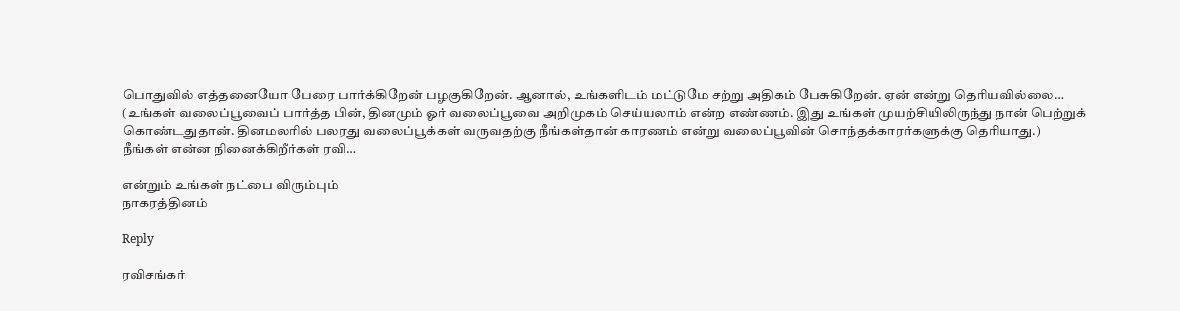பொதுவில் எத்தனையோ பேரை பார்க்கிறேன் பழகுகிறேன். ஆனால், உங்களிடம் மட்டுமே சற்று அதிகம் பேசுகிறேன். ஏன் என்று தெரியவில்லை… (உங்கள் வலைப்பூவைப் பார்த்த பின், தினமும் ஓர் வலைப்பூவை அறிமுகம் செய்யலாம் என்ற எண்ணம். இது உங்கள் முயற்சியிலிருந்து நான் பெற்றுக் கொண்டதுதான். தினமலரில் பலரது வலைப்பூக்கள் வருவதற்கு நீங்கள்தான் காரணம் என்று வலைப்பூவின் சொந்தக்காரர்களுக்கு தெரியாது.)
நீங்கள் என்ன நினைக்கிறீர்கள் ரவி…

என்றும் உங்கள் நட்பை விரும்பும்
நாகரத்தினம்

Reply

ரவிசங்கர்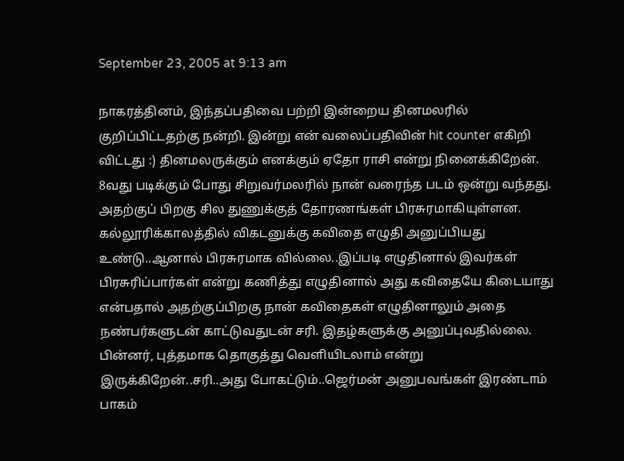September 23, 2005 at 9:13 am

நாகரத்தினம், இந்தப்பதிவை பற்றி இன்றைய தினமலரில் குறிப்பிட்டதற்கு நன்றி. இன்று என் வலைப்பதிவின் hit counter எகிறி விட்டது :) தினமலருக்கும் எனக்கும் ஏதோ ராசி என்று நினைக்கிறேன். 8வது படிக்கும் போது சிறுவர்மலரில் நான் வரைந்த படம் ஒன்று வந்தது. அதற்குப் பிறகு சில துணுக்குத் தோரணங்கள் பிரசுரமாகியுள்ளன. கல்லூரிக்காலத்தில் விகடனுக்கு கவிதை எழுதி அனுப்பியது உண்டு..ஆனால் பிரசுரமாக வில்லை..இப்படி எழுதினால் இவர்கள் பிரசுரிப்பார்கள் என்று கணித்து எழுதினால் அது கவிதையே கிடையாது என்பதால் அதற்குப்பிறகு நான் கவிதைகள் எழுதினாலும் அதை நண்பர்களுடன் காட்டுவதுடன் சரி. இதழ்களுக்கு அனுப்புவதில்லை. பின்னர், புத்தமாக தொகுத்து வெளியிடலாம் என்று இருக்கிறேன்..சரி..அது போகட்டும்..ஜெர்மன் அனுபவங்கள் இரண்டாம் பாகம்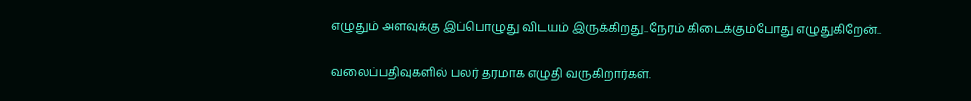எழுதும் அளவுக்கு இப்பொழுது விடயம் இருக்கிறது..நேரம் கிடைக்கும்போது எழுதுகிறேன்..

வலைப்பதிவுகளில் பலர் தரமாக எழுதி வருகிறார்கள்.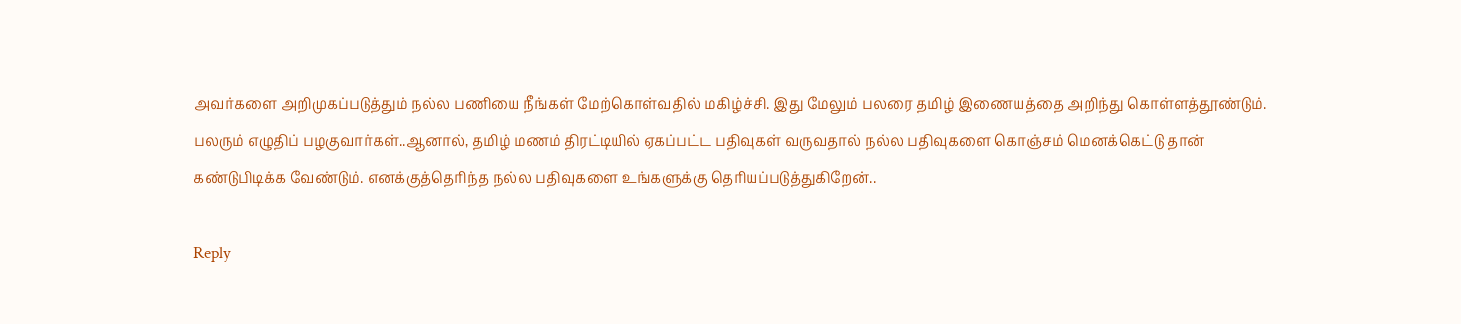அவர்களை அறிமுகப்படுத்தும் நல்ல பணியை நீங்கள் மேற்கொள்வதில் மகிழ்ச்சி. இது மேலும் பலரை தமிழ் இணையத்தை அறிந்து கொள்ளத்தூண்டும். பலரும் எழுதிப் பழகுவார்கள்..ஆனால், தமிழ் மணம் திரட்டியில் ஏகப்பட்ட பதிவுகள் வருவதால் நல்ல பதிவுகளை கொஞ்சம் மெனக்கெட்டு தான் கண்டுபிடிக்க வேண்டும். எனக்குத்தெரிந்த நல்ல பதிவுகளை உங்களுக்கு தெரியப்படுத்துகிறேன்..

Reply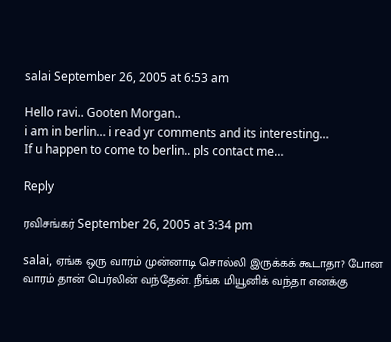salai September 26, 2005 at 6:53 am

Hello ravi.. Gooten Morgan..
i am in berlin… i read yr comments and its interesting…
If u happen to come to berlin.. pls contact me…

Reply

ரவிசங்கர் September 26, 2005 at 3:34 pm

salai, ஏங்க ஒரு வாரம் முன்னாடி சொல்லி இருக்கக் கூடாதா? போன வாரம் தான் பெர்லின் வந்தேன். நீங்க மியூனிக் வந்தா எனக்கு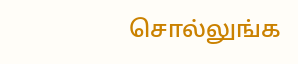சொல்லுங்க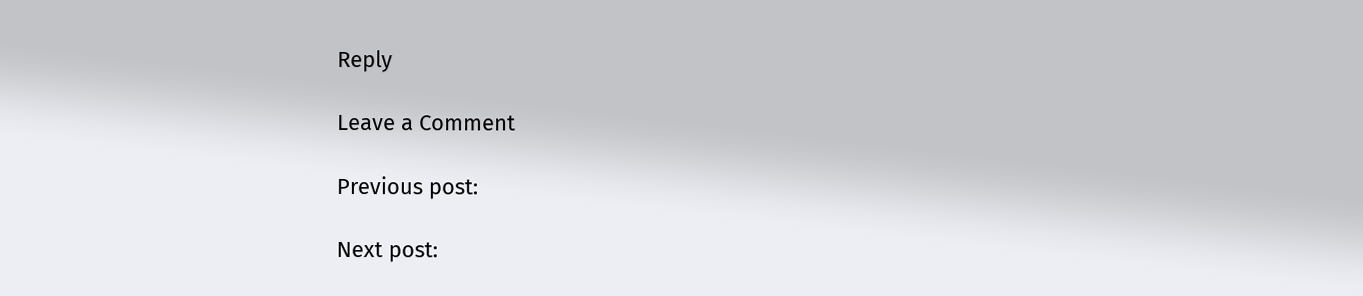Reply

Leave a Comment

Previous post:

Next post: